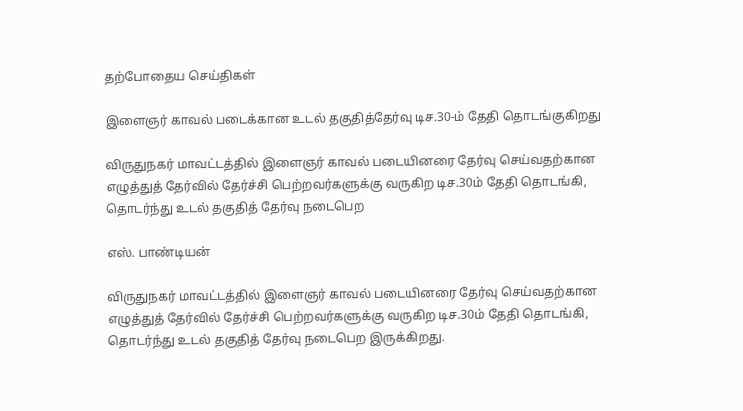தற்போதைய செய்திகள்

இளைஞர் காவல் படைக்கான உடல் தகுதித்தேர்வு டிச.30-ம் தேதி தொடங்குகிறது

விருதுநகர் மாவட்டத்தில் இளைஞர் காவல் படையினரை தேர்வு செய்வதற்கான எழுத்துத் தேர்வில் தேர்ச்சி பெற்றவர்களுக்கு வருகிற டிச.30ம் தேதி தொடங்கி, தொடர்ந்து உடல் தகுதித் தேர்வு நடைபெற

எஸ். பாண்டியன்

விருதுநகர் மாவட்டத்தில் இளைஞர் காவல் படையினரை தேர்வு செய்வதற்கான எழுத்துத் தேர்வில் தேர்ச்சி பெற்றவர்களுக்கு வருகிற டிச.30ம் தேதி தொடங்கி, தொடர்ந்து உடல் தகுதித் தேர்வு நடைபெற இருக்கிறது.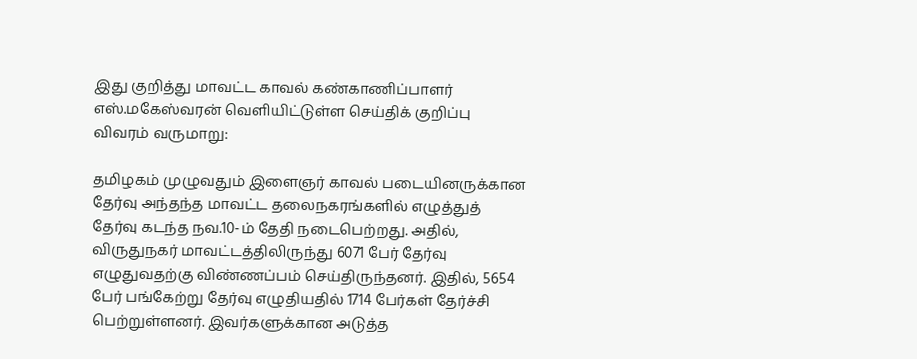இது குறித்து மாவட்ட காவல் கண்காணிப்பாளர் எஸ்.மகேஸ்வரன் வெளியிட்டுள்ள செய்திக் குறிப்பு விவரம் வருமாறு:

தமிழகம் முழுவதும் இளைஞர் காவல் படையினருக்கான தேர்வு அந்தந்த மாவட்ட தலைநகரங்களில் எழுத்துத் தேர்வு கடந்த நவ.10-ம் தேதி நடைபெற்றது. அதில், விருதுநகர் மாவட்டத்திலிருந்து 6071 பேர் தேர்வு எழுதுவதற்கு விண்ணப்பம் செய்திருந்தனர். இதில், 5654 பேர் பங்கேற்று தேர்வு எழுதியதில் 1714 பேர்கள் தேர்ச்சி பெற்றுள்ளனர். இவர்களுக்கான அடுத்த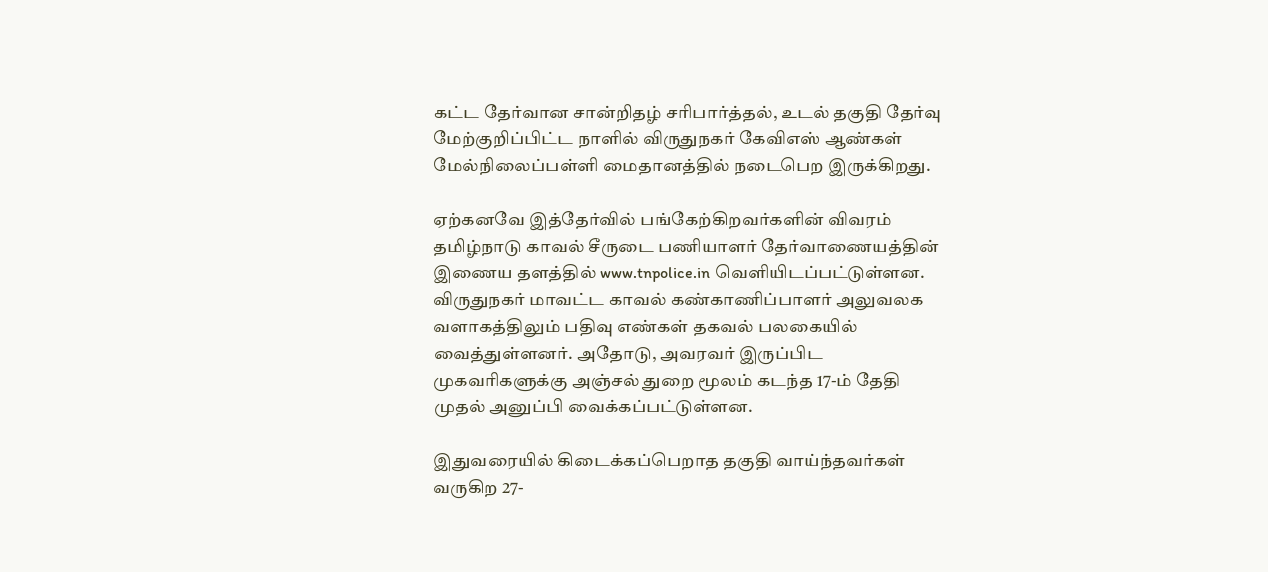கட்ட தேர்வான சான்றிதழ் சரிபார்த்தல், உடல் தகுதி தேர்வு மேற்குறிப்பிட்ட நாளில் விருதுநகர் கேவிஎஸ் ஆண்கள் மேல்நிலைப்பள்ளி மைதானத்தில் நடைபெற இருக்கிறது.

ஏற்கனவே இத்தேர்வில் பங்கேற்கிறவர்களின் விவரம் தமிழ்நாடு காவல் சீருடை பணியாளர் தேர்வாணையத்தின் இணைய தளத்தில் www.tnpolice.in வெளியிடப்பட்டுள்ளன. விருதுநகர் மாவட்ட காவல் கண்காணிப்பாளர் அலுவலக வளாகத்திலும் பதிவு எண்கள் தகவல் பலகையில் வைத்துள்ளனர். அதோடு, அவரவர் இருப்பிட முகவரிகளுக்கு அஞ்சல் துறை மூலம் கடந்த 17-ம் தேதி முதல் அனுப்பி வைக்கப்பட்டுள்ளன.

இதுவரையில் கிடைக்கப்பெறாத தகுதி வாய்ந்தவர்கள் வருகிற 27-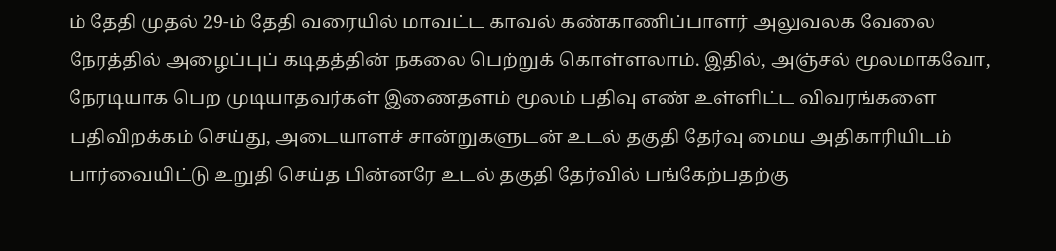ம் தேதி முதல் 29-ம் தேதி வரையில் மாவட்ட காவல் கண்காணிப்பாளர் அலுவலக வேலை நேரத்தில் அழைப்புப் கடிதத்தின் நகலை பெற்றுக் கொள்ளலாம். இதில், அஞ்சல் மூலமாகவோ, நேரடியாக பெற முடியாதவர்கள் இணைதளம் மூலம் பதிவு எண் உள்ளிட்ட விவரங்களை பதிவிறக்கம் செய்து, அடையாளச் சான்றுகளுடன் உடல் தகுதி தேர்வு மைய அதிகாரியிடம் பார்வையிட்டு உறுதி செய்த பின்னரே உடல் தகுதி தேர்வில் பங்கேற்பதற்கு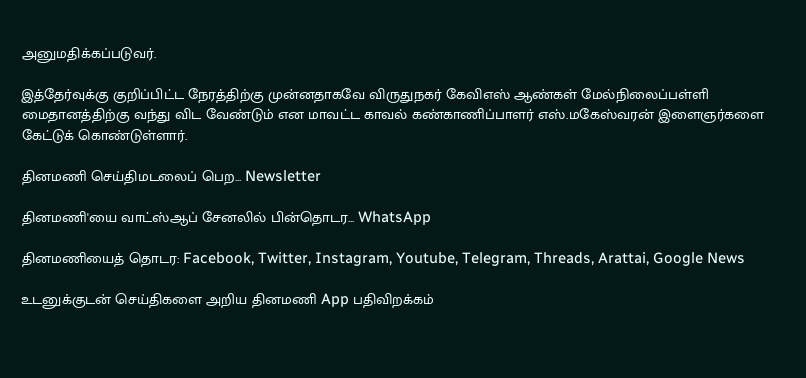அனுமதிக்கப்படுவர்.

இத்தேர்வுக்கு குறிப்பிட்ட நேரத்திற்கு முன்னதாகவே விருதுநகர் கேவிஎஸ் ஆண்கள் மேல்நிலைப்பள்ளி மைதானத்திற்கு வந்து விட வேண்டும் என மாவட்ட காவல் கண்காணிப்பாளர் எஸ்.மகேஸ்வரன் இளைஞர்களை கேட்டுக் கொண்டுள்ளார்.

தினமணி செய்திமடலைப் பெற... Newsletter

தினமணி'யை வாட்ஸ்ஆப் சேனலில் பின்தொடர... WhatsApp

தினமணியைத் தொடர: Facebook, Twitter, Instagram, Youtube, Telegram, Threads, Arattai, Google News

உடனுக்குடன் செய்திகளை அறிய தினமணி App பதிவிறக்கம்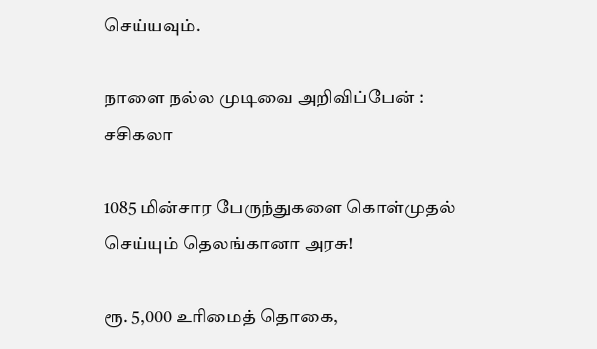செய்யவும்.

நாளை நல்ல முடிவை அறிவிப்பேன் : சசிகலா

1085 மின்சார பேருந்துகளை கொள்முதல் செய்யும் தெலங்கானா அரசு!

ரூ. 5,000 உரிமைத் தொகை,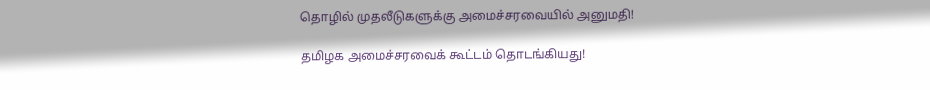தொழில் முதலீடுகளுக்கு அமைச்சரவையில் அனுமதி!

தமிழக அமைச்சரவைக் கூட்டம் தொடங்கியது!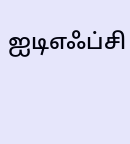ஐடிஎஃப்சி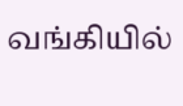வங்கியில்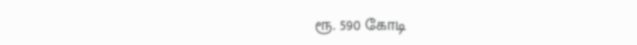ரூ. 590 கோடி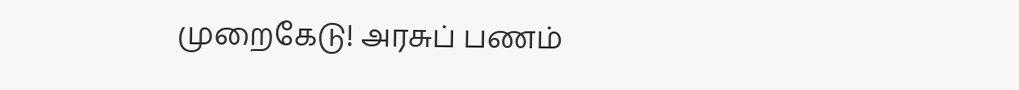முறைகேடு! அரசுப் பணம்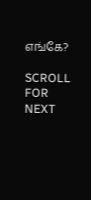எங்கே?

SCROLL FOR NEXT